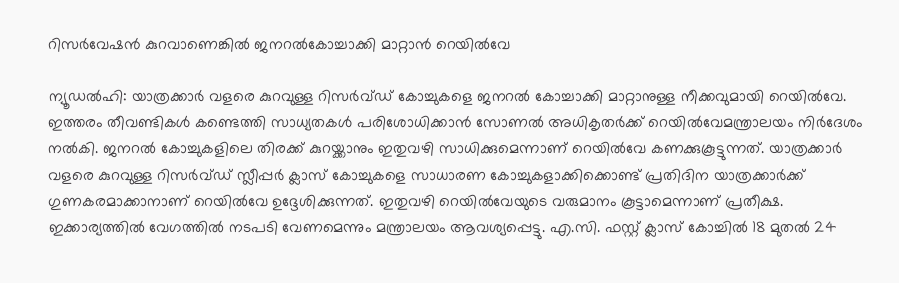റിസർവേഷൻ കുറവാണെങ്കിൽ ജനറൽകോച്ചാക്കി മാറ്റാൻ റെയിൽവേ

ന്യൂഡൽഹി: യാത്രക്കാർ വളരെ കുറവുള്ള റിസർവ്ഡ് കോച്ചുകളെ ജനറൽ കോച്ചാക്കി മാറ്റാനുള്ള നീക്കവുമായി റെയിൽവേ. ഇത്തരം തീവണ്ടികൾ കണ്ടെത്തി സാധ്യതകൾ പരിശോധിക്കാൻ സോണൽ അധികൃതർക്ക് റെയിൽവേമന്ത്രാലയം നിർദേശം നൽകി. ജനറൽ കോച്ചുകളിലെ തിരക്ക് കുറയ്ക്കാനും ഇതുവഴി സാധിക്കുമെന്നാണ് റെയിൽവേ കണക്കുകൂട്ടുന്നത്. യാത്രക്കാർ വളരെ കുറവുള്ള റിസർവ്ഡ് സ്ലീപ്പർ ക്ലാസ് കോച്ചുകളെ സാധാരണ കോച്ചുകളാക്കിക്കൊണ്ട് പ്രതിദിന യാത്രക്കാർക്ക് ഗുണകരമാക്കാനാണ് റെയിൽവേ ഉദ്ദേശിക്കുന്നത്. ഇതുവഴി റെയിൽവേയുടെ വരുമാനം കൂട്ടാമെന്നാണ് പ്രതീക്ഷ. ഇക്കാര്യത്തിൽ വേഗത്തിൽ നടപടി വേണമെന്നും മന്ത്രാലയം ആവശ്യപ്പെട്ടു. എ.സി. ഫസ്റ്റ് ക്ലാസ് കോച്ചിൽ 18 മുതൽ 24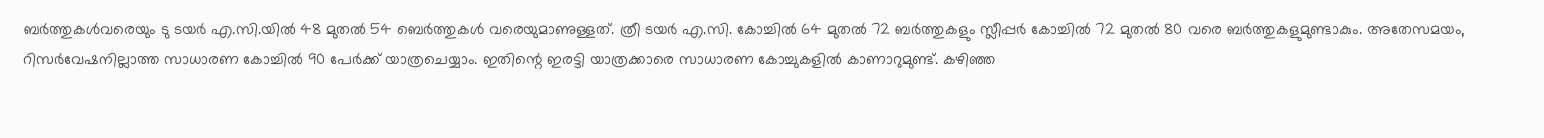ബർത്തുകൾവരെയും ടു ടയർ എ.സി.യിൽ 48 മുതൽ 54 ബെർത്തുകൾ വരെയുമാണുള്ളത്. ത്രീ ടയർ എ.സി. കോച്ചിൽ 64 മുതൽ 72 ബർത്തുകളും സ്ലീപ്പർ കോച്ചിൽ 72 മുതൽ 80 വരെ ബർത്തുകളുമുണ്ടാകും. അതേസമയം, റിസർവേഷനില്ലാത്ത സാധാരണ കോച്ചിൽ 90 പേർക്ക് യാത്രചെയ്യാം. ഇതിന്റെ ഇരട്ടി യാത്രക്കാരെ സാധാരണ കോച്ചുകളിൽ കാണാറുമുണ്ട്. കഴിഞ്ഞ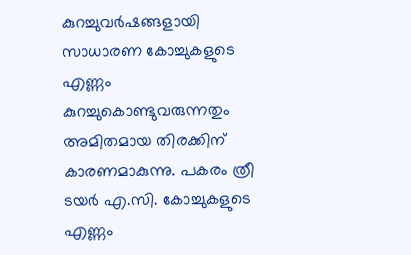കുറച്ചുവർഷങ്ങളായി സാധാരണ കോച്ചുകളുടെ എണ്ണം കുറച്ചുകൊണ്ടുവരുന്നതും അമിതമായ തിരക്കിന് കാരണമാകുന്നു. പകരം ത്രീ ടയർ എ.സി. കോച്ചുകളുടെ എണ്ണം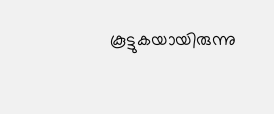കൂട്ടുകയായിരുന്നു